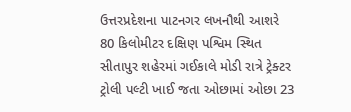ઉત્તરપ્રદેશના પાટનગર લખનૌથી આશરે 80 કિલોમીટર દક્ષિણ પશ્વિમ સ્થિત સીતાપુર શહેરમાં ગઈકાલે મોડી રાત્રે ટ્રેક્ટર ટ્રોલી પલ્ટી ખાઈ જતા ઓછામાં ઓછા 23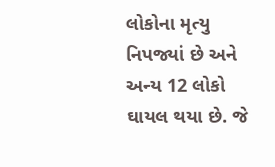લોકોના મૃત્યુ નિપજ્યાં છે અને અન્ય 12 લોકો ઘાયલ થયા છે. જે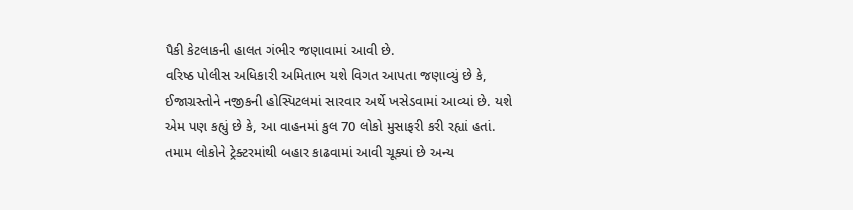પૈકી કેટલાકની હાલત ગંભીર જણાવામાં આવી છે.
વરિષ્ઠ પોલીસ અધિકારી અમિતાભ યશે વિગત આપતા જણાવ્યું છે કે, ઈજાગ્રસ્તોને નજીકની હોસ્પિટલમાં સારવાર અર્થે ખસેડવામાં આવ્યાં છે. યશે એમ પણ કહ્યું છે કે, આ વાહનમાં કુલ 70 લોકો મુસાફરી કરી રહ્યાં હતાં.
તમામ લોકોને ટ્રેક્ટરમાંથી બહાર કાઢવામાં આવી ચૂક્યાં છે અન્ય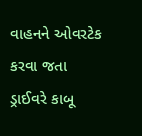વાહનને ઓવરટેક કરવા જતા ડ્રાઈવરે કાબૂ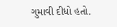ગુમાવી દીધો હતો.